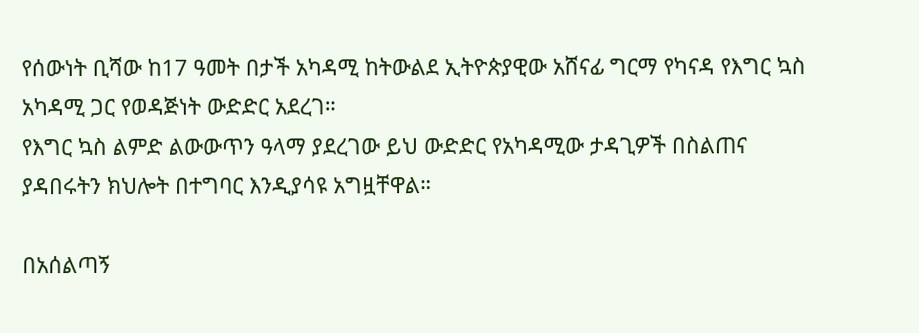የሰውነት ቢሻው ከ17 ዓመት በታች አካዳሚ ከትውልደ ኢትዮጵያዊው አሸናፊ ግርማ የካናዳ የእግር ኳስ አካዳሚ ጋር የወዳጅነት ውድድር አደረገ።
የእግር ኳስ ልምድ ልውውጥን ዓላማ ያደረገው ይህ ውድድር የአካዳሚው ታዳጊዎች በስልጠና ያዳበሩትን ክህሎት በተግባር እንዲያሳዩ አግዟቸዋል።

በአሰልጣኝ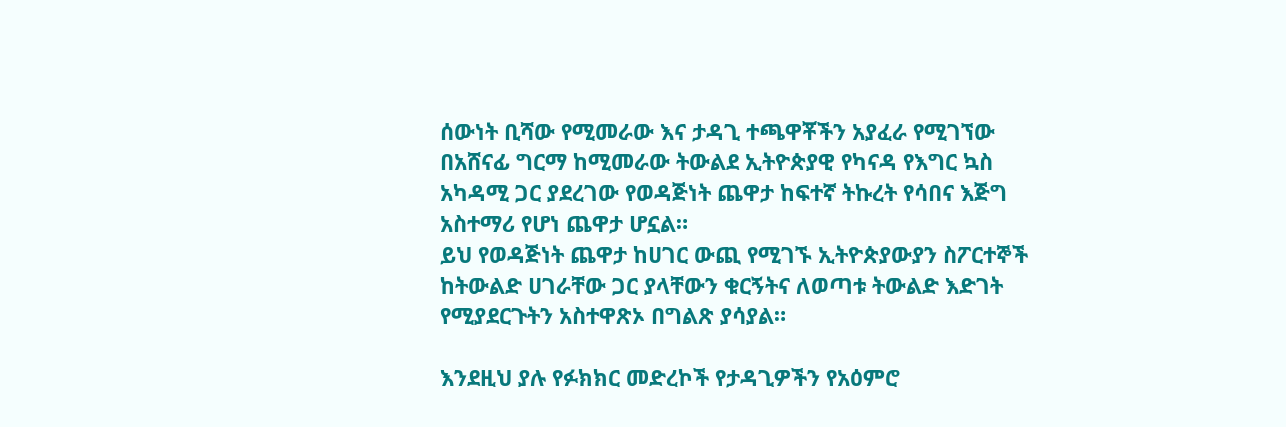ሰውነት ቢሻው የሚመራው እና ታዳጊ ተጫዋቾችን አያፈራ የሚገኘው በአሸናፊ ግርማ ከሚመራው ትውልደ ኢትዮጵያዊ የካናዳ የእግር ኳስ አካዳሚ ጋር ያደረገው የወዳጅነት ጨዋታ ከፍተኛ ትኩረት የሳበና እጅግ አስተማሪ የሆነ ጨዋታ ሆኗል።
ይህ የወዳጅነት ጨዋታ ከሀገር ውጪ የሚገኙ ኢትዮጵያውያን ስፖርተኞች ከትውልድ ሀገራቸው ጋር ያላቸውን ቁርኝትና ለወጣቱ ትውልድ እድገት የሚያደርጉትን አስተዋጽኦ በግልጽ ያሳያል።

እንደዚህ ያሉ የፉክክር መድረኮች የታዳጊዎችን የአዕምሮ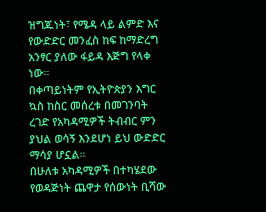ዝግጁነት፣ የሜዳ ላይ ልምድ እና የውድድር መንፈስ ከፍ ከማድረግ አንፃር ያለው ፋይዳ እጅግ የላቀ ነው።
በቀጣይነትም የኢትዮጵያን እግር ኳስ ከስር መሰረቱ በመገንባት ረገድ የአካዳሚዎች ትብብር ምን ያህል ወሳኝ እንደሆነ ይህ ውድድር ማሳያ ሆኗል።
በሁለቱ አካዳሚዎች በተካሄደው የወዳጅነት ጨዋታ የሰውነት ቢሻው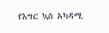የእግር ኳስ አካዳሚ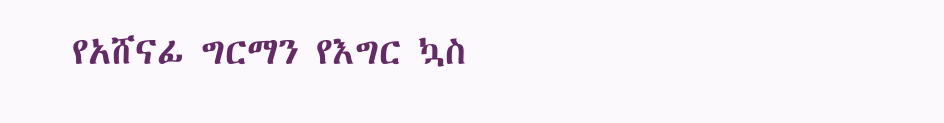የአሸናፊ ግርማን የእግር ኳስ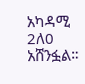አካዳሚ 2ለ0 አሸንፏል።